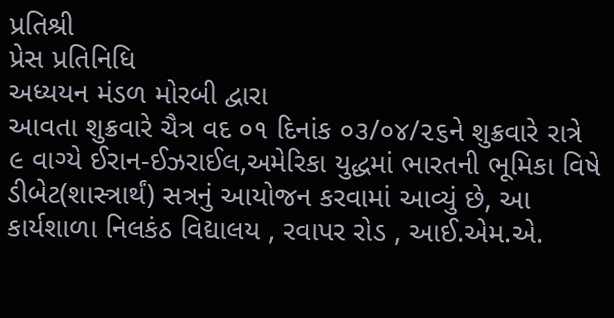પ્રતિશ્રી
પ્રેસ પ્રતિનિધિ
અધ્યયન મંડળ મોરબી દ્વારા
આવતા શુક્રવારે ચૈત્ર વદ ૦૧ દિનાંક ૦૩/૦૪/૨૬ને શુક્રવારે રાત્રે ૯ વાગ્યે ઈરાન-ઈઝરાઈલ,અમેરિકા યુદ્ધમાં ભારતની ભૂમિકા વિષે ડીબેટ(શાસ્ત્રાર્થં) સત્રનું આયોજન કરવામાં આવ્યું છે, આ કાર્યશાળા નિલકંઠ વિદ્યાલય , રવાપર રોડ , આઈ.એમ.એ.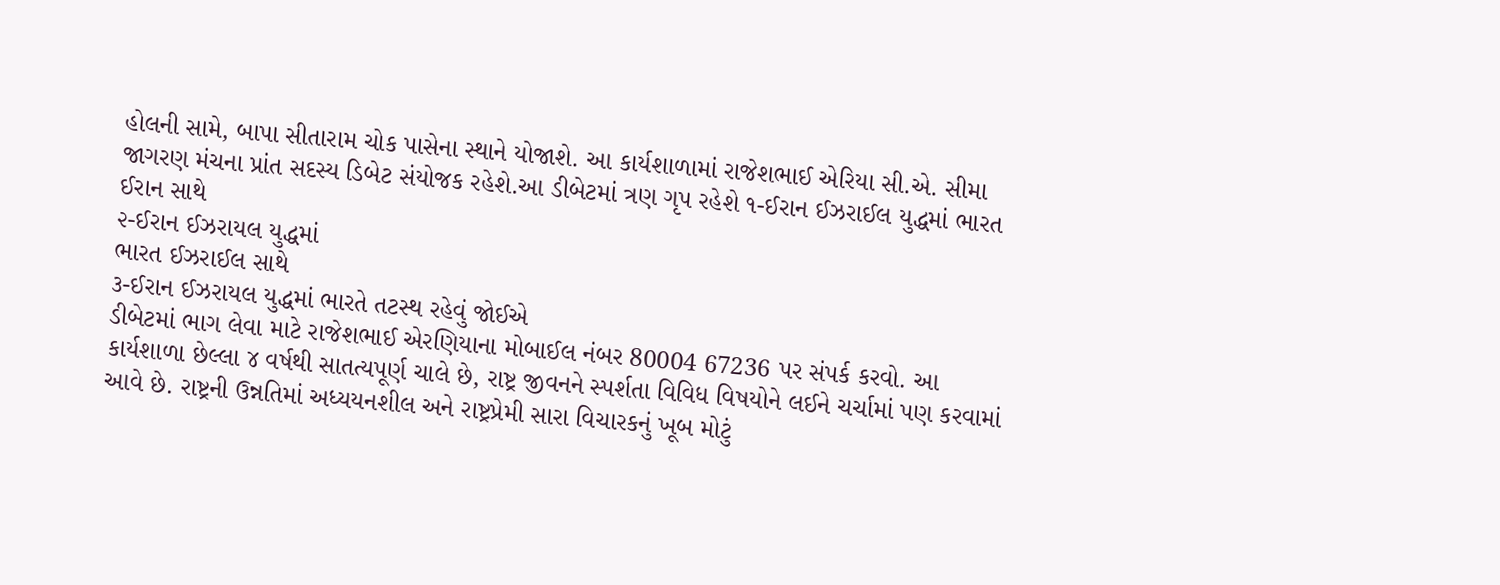હોલની સામે, બાપા સીતારામ ચોક પાસેના સ્થાને યોજાશે. આ કાર્યશાળામાં રાજેશભાઈ એરિયા સી.એ. સીમા જાગરણ મંચના પ્રાંત સદસ્ય ડિબેટ સંયોજક રહેશે.આ ડીબેટમાં ત્રણ ગૃપ રહેશે ૧-ઈરાન ઈઝરાઈલ યુદ્ધમાં ભારત ઈરાન સાથે
૨-ઈરાન ઈઝરાયલ યુદ્ધમાં
ભારત ઈઝરાઈલ સાથે
૩-ઈરાન ઈઝરાયલ યુદ્ધમાં ભારતે તટસ્થ રહેવું જોઈએ
ડીબેટમાં ભાગ લેવા માટે રાજેશભાઈ એરણિયાના મોબાઈલ નંબર 80004 67236 પર સંપર્ક કરવો. આ કાર્યશાળા છેલ્લા ૪ વર્ષથી સાતત્યપૂર્ણ ચાલે છે, રાષ્ટ્ર જીવનને સ્પર્શતા વિવિધ વિષયોને લઈને ચર્ચામાં પણ કરવામાં આવે છે. રાષ્ટ્રની ઉન્નતિમાં અધ્યયનશીલ અને રાષ્ટ્રપ્રેમી સારા વિચારકનું ખૂબ મોટું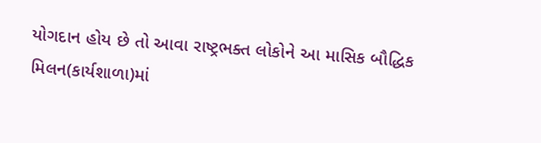યોગદાન હોય છે તો આવા રાષ્ટ્રભક્ત લોકોને આ માસિક બૌદ્ધિક મિલન(કાર્યશાળા)માં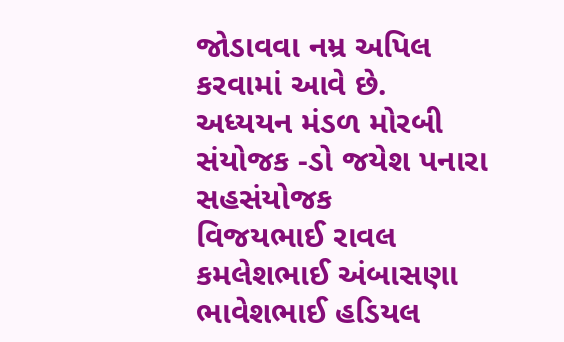જોડાવવા નમ્ર અપિલ કરવામાં આવે છે.
અધ્યયન મંડળ મોરબી
સંયોજક -ડો જયેશ પનારા
સહસંયોજક
વિજયભાઈ રાવલ કમલેશભાઈ અંબાસણા
ભાવેશભાઈ હડિયલ